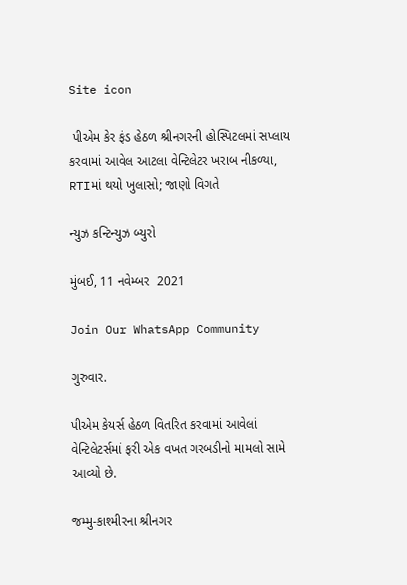Site icon

 પીએમ કેર ફંડ હેઠળ શ્રીનગરની હોસ્પિટલમાં સપ્લાય કરવામાં આવેલ આટલા વેન્ટિલેટર ખરાબ નીકળ્યા, RTIમાં થયો ખુલાસો; જાણો વિગતે

ન્યુઝ કન્ટિન્યુઝ બ્યુરો

મુંબઈ, 11 નવેમ્બર  2021

Join Our WhatsApp Community

ગુરુવાર.

પીએમ કેયર્સ હેઠળ વિતરિત કરવામાં આવેલાં વેન્ટિલેટર્સમાં ફરી એક વખત ગરબડીનો મામલો સામે આવ્યો છે.

જમ્મુ-કાશ્મીરના શ્રીનગર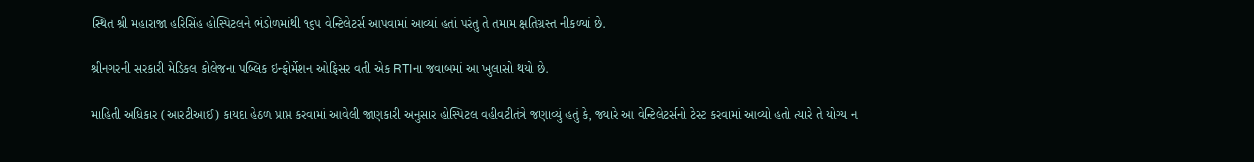સ્થિત શ્રી મહારાજા હરિસિંહ હોસ્પિટલને ભંડોળમાંથી ૧૬૫ વેન્ટિલેટર્સ આપવામાં આવ્યાં હતાં પરંતુ તે તમામ ક્ષતિગ્રસ્ત નીકળ્યાં છે.

શ્રીનગરની સરકારી મેડિકલ કોલેજના પબ્લિક ઇન્ફોર્મેશન ઓફિસર વતી એક RTIના જવાબમાં આ ખુલાસો થયો છે.

માહિતી અધિકાર (આરટીઆઈ) કાયદા હેઠળ પ્રાપ્ત કરવામાં આવેલી જાણકારી અનુસાર હોસ્પિટલ વહીવટીતંત્રે જણાવ્યું હતું કે, જ્યારે આ વેન્ટિલેટર્સનો ટેસ્ટ કરવામાં આવ્યો હતો ત્યારે તે યોગ્ય ન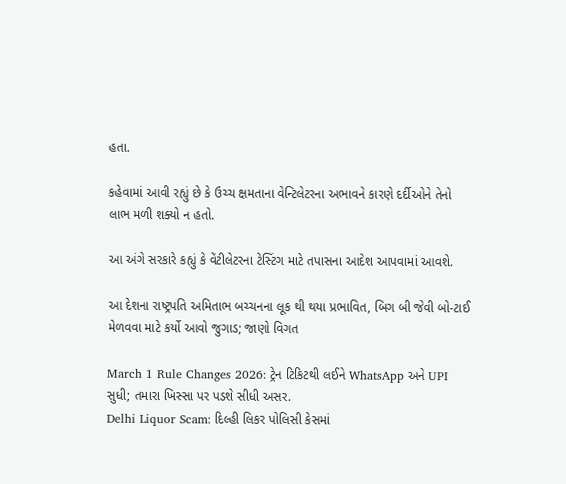હતા.

કહેવામાં આવી રહ્યું છે કે ઉચ્ચ ક્ષમતાના વેન્ટિલેટરના અભાવને કારણે દર્દીઓને તેનો લાભ મળી શક્યો ન હતો.

આ અંગે સરકારે કહ્યું કે વેંટીલેટરના ટેસ્ટિંગ માટે તપાસના આદેશ આપવામાં આવશે.

આ દેશના રાષ્ટ્રપતિ અમિતાભ બચ્ચનના લૂક થી થયા પ્રભાવિત, બિગ બી જેવી બો-ટાઈ મેળવવા માટે કર્યો આવો જુગાડ; જાણો વિગત

March 1 Rule Changes 2026: ટ્રેન ટિકિટથી લઈને WhatsApp અને UPI સુધી; તમારા ખિસ્સા પર પડશે સીધી અસર.
Delhi Liquor Scam: દિલ્હી લિકર પોલિસી કેસમાં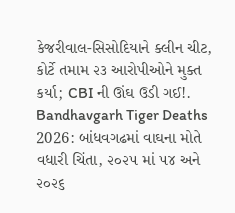કેજરીવાલ-સિસોદિયાને ક્લીન ચીટ, કોર્ટે તમામ ૨૩ આરોપીઓને મુક્ત કર્યા; CBI ની ઊંઘ ઉડી ગઈ!.
Bandhavgarh Tiger Deaths 2026: બાંધવગઢમાં વાઘના મોતે વધારી ચિંતા, ૨૦૨૫ માં ૫૪ અને ૨૦૨૬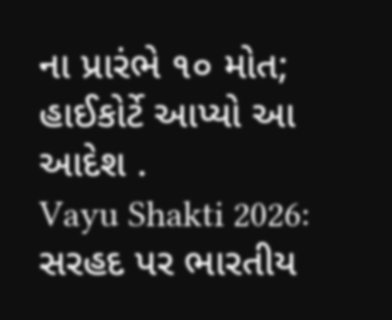ના પ્રારંભે ૧૦ મોત; હાઈકોર્ટે આપ્યો આ આદેશ .
Vayu Shakti 2026: સરહદ પર ભારતીય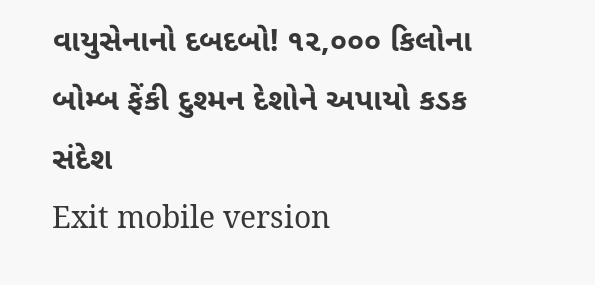વાયુસેનાનો દબદબો! ૧૨,૦૦૦ કિલોના બોમ્બ ફેંકી દુશ્મન દેશોને અપાયો કડક સંદેશ
Exit mobile version